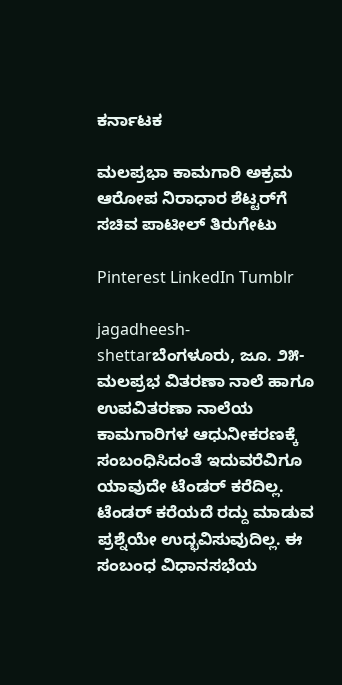ಕರ್ನಾಟಕ

ಮಲಪ್ರಭಾ ಕಾಮಗಾರಿ ಅಕ್ರಮ ಆರೋಪ ನಿರಾಧಾರ ಶೆಟ್ಟರ್‌ಗೆ ಸಚಿವ ಪಾಟೀಲ್ ತಿರುಗೇಟು

Pinterest LinkedIn Tumblr

jagadheesh-shettarಬೆಂಗಳೂರು, ಜೂ. ೨೫- ಮಲಪ್ರಭ ವಿತರಣಾ ನಾಲೆ ಹಾಗೂ ಉಪವಿತರಣಾ ನಾಲೆಯ ಕಾಮಗಾರಿಗಳ ಆಧುನೀಕರಣಕ್ಕೆ ಸಂಬಂಧಿಸಿದಂತೆ ಇದುವರೆವಿಗೂ ಯಾವುದೇ ಟೆಂಡರ್ ಕರೆದಿಲ್ಲ. ಟೆಂಡರ್ ಕರೆಯದೆ ರದ್ದು ಮಾಡುವ ಪ್ರಶ್ನೆಯೇ ಉದ್ಭವಿಸುವುದಿಲ್ಲ. ಈ ಸಂಬಂಧ ವಿಧಾನಸಭೆಯ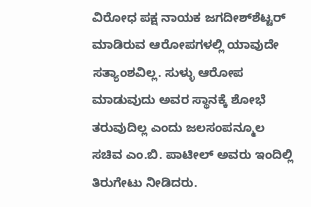ವಿರೋಧ ಪಕ್ಷ ನಾಯಕ ಜಗದೀಶ್‌ಶೆಟ್ಟರ್ ಮಾಡಿರುವ ಆರೋಪಗಳಲ್ಲಿ ಯಾವುದೇ ಸತ್ಯಾಂಶವಿಲ್ಲ. ಸುಳ್ಳು ಆರೋಪ ಮಾಡುವುದು ಅವರ ಸ್ಥಾನಕ್ಕೆ ಶೋಭೆ ತರುವುದಿಲ್ಲ ಎಂದು ಜಲಸಂಪನ್ಮೂಲ ಸಚಿವ ಎಂ.ಬಿ. ಪಾಟೀಲ್ ಅವರು ಇಂದಿಲ್ಲಿ ತಿರುಗೇಟು ನೀಡಿದರು.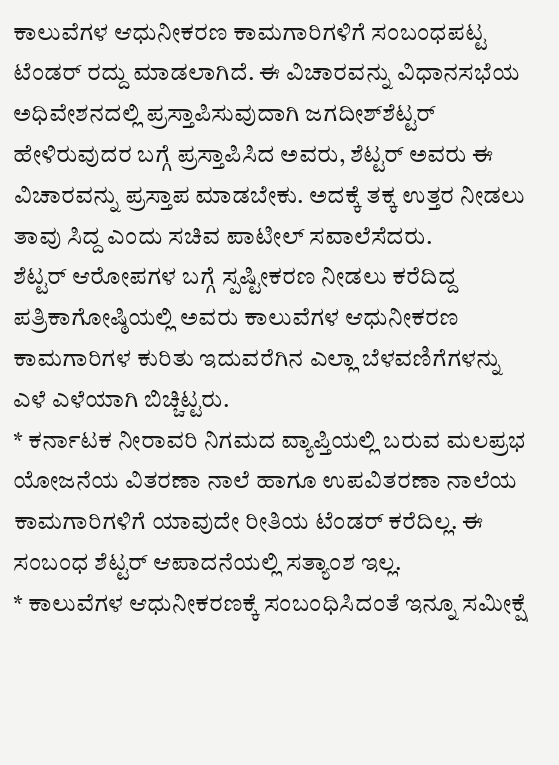ಕಾಲುವೆಗಳ ಆಧುನೀಕರಣ ಕಾಮಗಾರಿಗಳಿಗೆ ಸಂಬಂಧಪಟ್ಟ ಟೆಂಡರ್ ರದ್ದು ಮಾಡಲಾಗಿದೆ. ಈ ವಿಚಾರವನ್ನು ವಿಧಾನಸಭೆಯ ಅಧಿವೇಶನದಲ್ಲಿ ಪ್ರಸ್ತಾಪಿಸುವುದಾಗಿ ಜಗದೀಶ್‌ಶೆಟ್ಟರ್ ಹೇಳಿರುವುದರ ಬಗ್ಗೆ ಪ್ರಸ್ತಾಪಿಸಿದ ಅವರು, ಶೆಟ್ಟರ್‌ ಅವರು ಈ ವಿಚಾರವನ್ನು ಪ್ರಸ್ತಾಪ ಮಾಡಬೇಕು. ಅದಕ್ಕೆ ತಕ್ಕ ಉತ್ತರ ನೀಡಲು ತಾವು ಸಿದ್ದ ಎಂದು ಸಚಿವ ಪಾಟೀಲ್ ಸವಾಲೆಸೆದರು.
ಶೆಟ್ಟರ್ ಆರೋಪಗಳ ಬಗ್ಗೆ ಸ್ಪಷ್ಟೀಕರಣ ನೀಡಲು ಕರೆದಿದ್ದ ಪತ್ರಿಕಾಗೋಷ್ಠಿಯಲ್ಲಿ ಅವರು ಕಾಲುವೆಗಳ ಆಧುನೀಕರಣ ಕಾಮಗಾರಿಗಳ ಕುರಿತು ಇದುವರೆಗಿನ ಎಲ್ಲಾ ಬೆಳವಣಿಗೆಗಳನ್ನು ಎಳೆ ಎಳೆಯಾಗಿ ಬಿಚ್ಚಿಟ್ಟರು.
* ಕರ್ನಾಟಕ ನೀರಾವರಿ ನಿಗಮದ ವ್ಯಾಪ್ತಿಯಲ್ಲಿ ಬರುವ ಮಲಪ್ರಭ ಯೋಜನೆಯ ವಿತರಣಾ ನಾಲೆ ಹಾಗೂ ಉಪವಿತರಣಾ ನಾಲೆಯ ಕಾಮಗಾರಿಗಳಿಗೆ ಯಾವುದೇ ರೀತಿಯ ಟೆಂಡರ್ ಕರೆದಿಲ್ಲ. ಈ ಸಂಬಂಧ ಶೆಟ್ಟರ್ ಆಪಾದನೆಯಲ್ಲಿ ಸತ್ಯಾಂಶ ಇಲ್ಲ.
* ಕಾಲುವೆಗಳ ಆಧುನೀಕರಣಕ್ಕೆ ಸಂಬಂಧಿಸಿದಂತೆ ಇನ್ನೂ ಸಮೀಕ್ಷೆ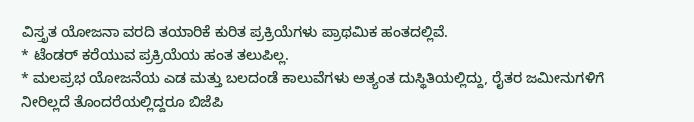ವಿಸ್ತೃತ ಯೋಜನಾ ವರದಿ ತಯಾರಿಕೆ ಕುರಿತ ಪ್ರಕ್ರಿಯೆಗಳು ಪ್ರಾಥಮಿಕ ಹಂತದಲ್ಲಿವೆ.
* ಟೆಂಡ‌ರ್ ಕರೆಯುವ ಪ್ರಕ್ರಿಯೆಯ ಹಂತ ತಲುಪಿಲ್ಲ.
* ಮಲಪ್ರಭ ಯೋಜನೆಯ ಎಡ ಮತ್ತು ಬಲದಂಡೆ ಕಾಲುವೆಗಳು ಅತ್ಯಂತ ದುಸ್ಥಿತಿಯಲ್ಲಿದ್ದು, ರೈತರ ಜಮೀನುಗಳಿಗೆ ನೀರಿಲ್ಲದೆ ತೊಂದರೆಯಲ್ಲಿದ್ದರೂ ಬಿಜೆಪಿ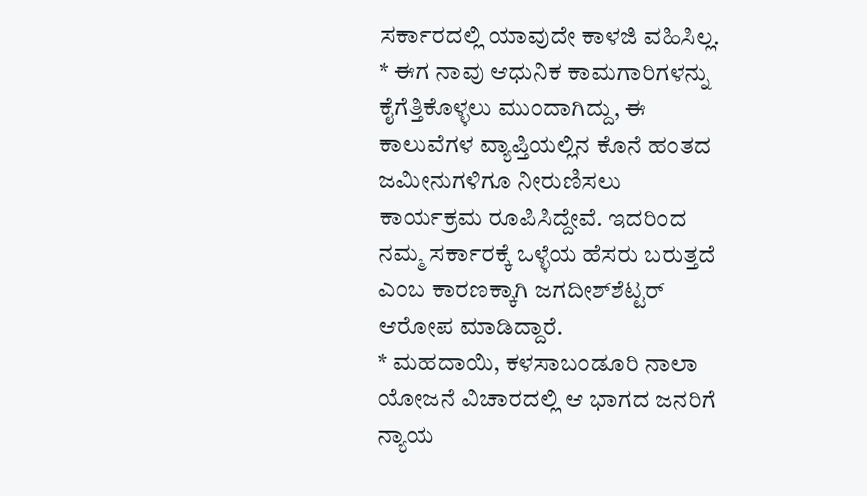ಸರ್ಕಾರದಲ್ಲಿ ಯಾವುದೇ ಕಾಳಜಿ ವಹಿಸಿಲ್ಲ.
* ಈಗ ನಾವು ಆಧುನಿಕ ಕಾಮಗಾರಿಗಳನ್ನು ಕೈಗೆತ್ತಿಕೊಳ್ಳಲು ಮುಂದಾಗಿದ್ದು, ಈ ಕಾಲುವೆಗಳ ವ್ಯಾಪ್ತಿಯಲ್ಲಿನ ಕೊನೆ ಹಂತದ ಜಮೀನುಗಳಿಗೂ ನೀರುಣಿಸಲು ಕಾರ್ಯಕ್ರಮ ರೂಪಿಸಿದ್ದೇವೆ. ಇದರಿಂದ ನಮ್ಮ ಸರ್ಕಾರಕ್ಕೆ ಒಳ್ಳೆಯ ಹೆಸರು ಬರುತ್ತದೆ ಎಂಬ ಕಾರಣಕ್ಕಾಗಿ ಜಗದೀಶ್‌ಶೆಟ್ಟರ್ ಆರೋಪ ಮಾಡಿದ್ದಾರೆ.
* ಮಹದಾಯಿ, ಕಳಸಾಬಂಡೂರಿ ನಾಲಾ ಯೋಜನೆ ವಿಚಾರದಲ್ಲಿ ಆ ಭಾಗದ ಜನರಿಗೆ ನ್ಯಾಯ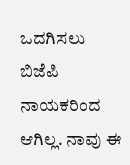ಒದಗಿಸಲು ಬಿಜೆಪಿ ನಾಯಕರಿಂದ ಆಗಿಲ್ಲ. ನಾವು ಈ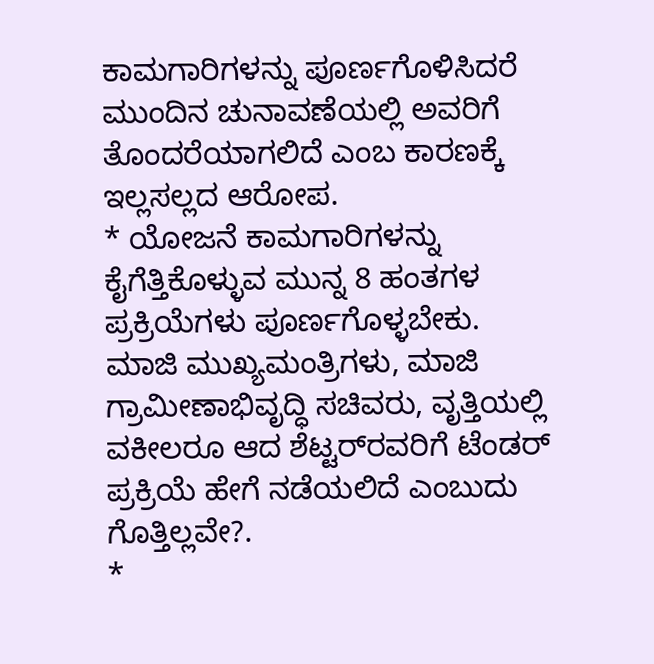ಕಾಮಗಾರಿಗಳನ್ನು ಪೂರ್ಣಗೊಳಿಸಿದರೆ ಮುಂದಿನ ಚುನಾವಣೆಯಲ್ಲಿ ಅವರಿಗೆ ತೊಂದರೆಯಾಗಲಿದೆ ಎಂಬ ಕಾರಣಕ್ಕೆ ಇಲ್ಲಸಲ್ಲದ ಆರೋಪ.
* ಯೋಜನೆ ಕಾಮಗಾರಿಗಳನ್ನು ಕೈಗೆತ್ತಿಕೊಳ್ಳುವ ಮುನ್ನ 8 ಹಂತಗಳ ಪ್ರಕ್ರಿಯೆಗಳು ಪೂರ್ಣಗೊಳ್ಳಬೇಕು. ಮಾಜಿ ಮುಖ್ಯಮಂತ್ರಿಗಳು, ಮಾಜಿ ಗ್ರಾಮೀಣಾಭಿವೃದ್ಧಿ ಸಚಿವರು, ವೃತ್ತಿಯಲ್ಲಿ ವಕೀಲರೂ ಆದ ಶೆಟ್ಟರ್‌ರವರಿಗೆ ಟೆಂಡರ್ ಪ್ರಕ್ರಿಯೆ ಹೇಗೆ ನಡೆಯಲಿದೆ ಎಂಬುದು ಗೊತ್ತಿಲ್ಲವೇ?.
*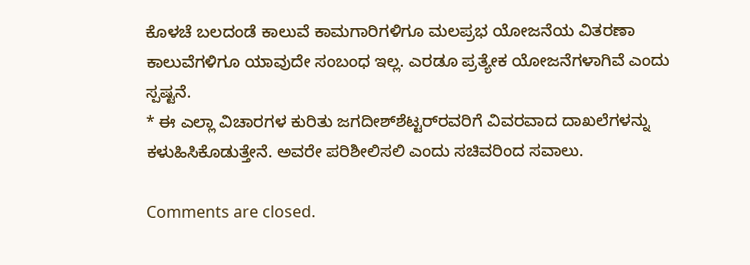ಕೊಳಚೆ ಬಲದಂಡೆ ಕಾಲುವೆ ಕಾಮಗಾರಿಗಳಿಗೂ ಮಲಪ್ರಭ ಯೋಜನೆಯ ವಿತರಣಾ ಕಾಲುವೆಗಳಿಗೂ ಯಾವುದೇ ಸಂಬಂಧ ಇಲ್ಲ. ಎರಡೂ ಪ್ರತ್ಯೇಕ ಯೋಜನೆಗಳಾಗಿವೆ ಎಂದು ಸ್ಪಷ್ಟನೆ.
* ಈ ಎಲ್ಲಾ ವಿಚಾರಗಳ ಕುರಿತು ಜಗದೀಶ್‌ಶೆಟ್ಟರ್‌ರವರಿಗೆ ವಿವರವಾದ ದಾಖಲೆಗಳನ್ನು ಕಳುಹಿಸಿಕೊಡುತ್ತೇನೆ. ಅವರೇ ಪರಿಶೀಲಿಸಲಿ ಎಂದು ಸಚಿವರಿಂದ ಸವಾಲು.

Comments are closed.